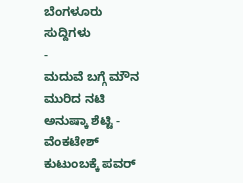ಬೆಂಗಳೂರು ಸುದ್ದಿಗಳು
-
ಮದುವೆ ಬಗ್ಗೆ ಮೌನ ಮುರಿದ ನಟಿ ಅನುಷ್ಕಾ ಶೆಟ್ಟಿ -
ವೆಂಕಟೇಶ್ ಕುಟುಂಬಕ್ಕೆ ಪವರ್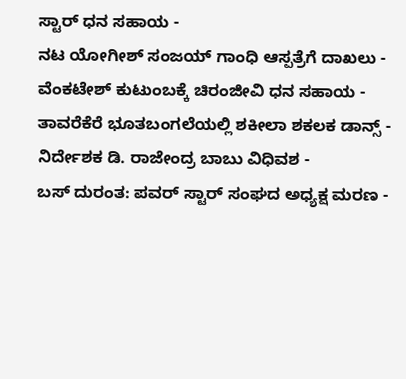ಸ್ಟಾರ್ ಧನ ಸಹಾಯ -
ನಟ ಯೋಗೀಶ್ ಸಂಜಯ್ ಗಾಂಧಿ ಆಸ್ಪತ್ರೆಗೆ ದಾಖಲು -
ವೆಂಕಟೇಶ್ ಕುಟುಂಬಕ್ಕೆ ಚಿರಂಜೀವಿ ಧನ ಸಹಾಯ -
ತಾವರೆಕೆರೆ ಭೂತಬಂಗಲೆಯಲ್ಲಿ ಶಕೀಲಾ ಶಕಲಕ ಡಾನ್ಸ್ -
ನಿರ್ದೇಶಕ ಡಿ. ರಾಜೇಂದ್ರ ಬಾಬು ವಿಧಿವಶ -
ಬಸ್ ದುರಂತ: ಪವರ್ ಸ್ಟಾರ್ ಸಂಘದ ಅಧ್ಯಕ್ಷ ಮರಣ -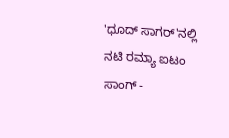'ಧೂದ್ ಸಾಗರ್'ನಲ್ಲಿ ನಟಿ ರಮ್ಯಾ ಐಟಂ ಸಾಂಗ್ -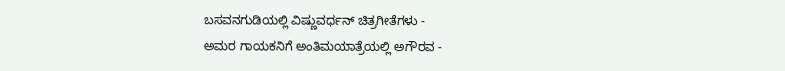ಬಸವನಗುಡಿಯಲ್ಲಿ ವಿಷ್ಣುವರ್ಧನ್ ಚಿತ್ರಗೀತೆಗಳು -
ಅಮರ ಗಾಯಕನಿಗೆ ಅಂತಿಮಯಾತ್ರೆಯಲ್ಲಿ ಅಗೌರವ -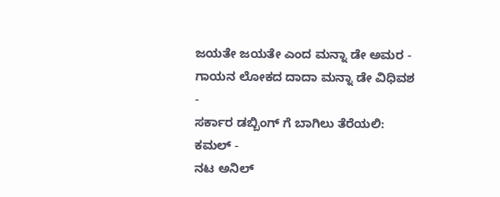ಜಯತೇ ಜಯತೇ ಎಂದ ಮನ್ನಾ ಡೇ ಅಮರ -
ಗಾಯನ ಲೋಕದ ದಾದಾ ಮನ್ನಾ ಡೇ ವಿಧಿವಶ -
ಸರ್ಕಾರ ಡಬ್ಬಿಂಗ್ ಗೆ ಬಾಗಿಲು ತೆರೆಯಲಿ: ಕಮಲ್ -
ನಟ ಅನಿಲ್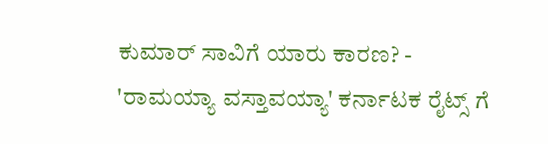ಕುಮಾರ್ ಸಾವಿಗೆ ಯಾರು ಕಾರಣ? -
'ರಾಮಯ್ಯಾ ವಸ್ತಾವಯ್ಯಾ' ಕರ್ನಾಟಕ ರೈಟ್ಸ್ ಗೆ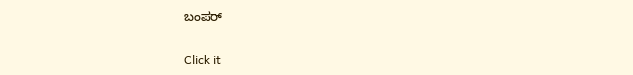ಬಂಪರ್


Click it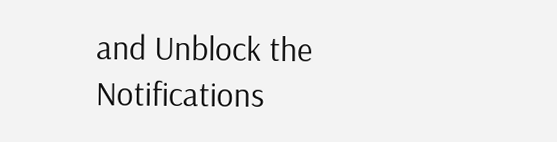and Unblock the Notifications